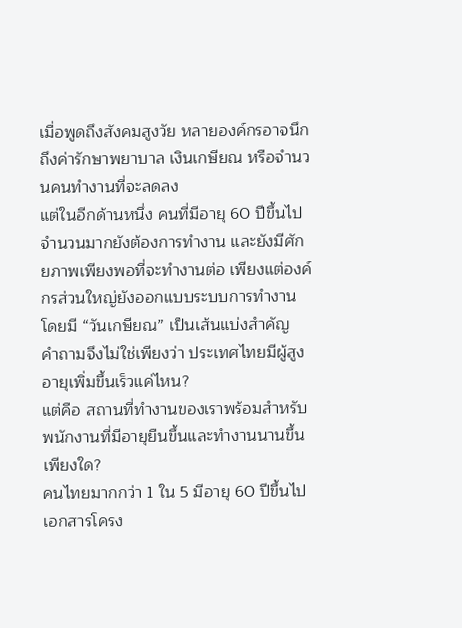เมื่อพูดถึงสังคมสูงวัย หลายองค์กรอาจนึกถึงค่ารักษาพยาบาล เงินเกษียณ หรือจำนวนคนทำงานที่จะลดลง
แต่ในอีกด้านหนึ่ง คนที่มีอายุ 60 ปีขึ้นไปจำนวนมากยังต้องการทำงาน และยังมีศักยภาพเพียงพอที่จะทำงานต่อ เพียงแต่องค์กรส่วนใหญ่ยังออกแบบระบบการทำงานโดยมี “วันเกษียณ” เป็นเส้นแบ่งสำคัญ
คำถามจึงไม่ใช่เพียงว่า ประเทศไทยมีผู้สูงอายุเพิ่มขึ้นเร็วแค่ไหน?
แต่คือ สถานที่ทำงานของเราพร้อมสำหรับพนักงานที่มีอายุยืนขึ้นและทำงานนานขึ้นเพียงใด?
คนไทยมากกว่า 1 ใน 5 มีอายุ 60 ปีขึ้นไป
เอกสารโครง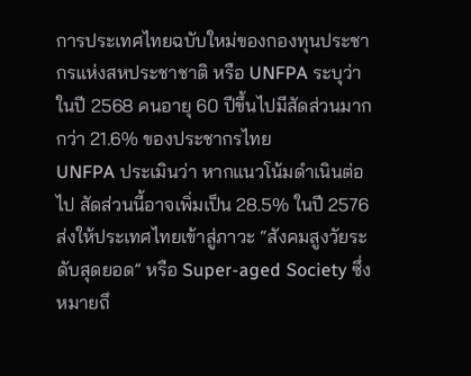การประเทศไทยฉบับใหม่ของกองทุนประชากรแห่งสหประชาชาติ หรือ UNFPA ระบุว่า ในปี 2568 คนอายุ 60 ปีขึ้นไปมีสัดส่วนมากกว่า 21.6% ของประชากรไทย
UNFPA ประเมินว่า หากแนวโน้มดำเนินต่อไป สัดส่วนนี้อาจเพิ่มเป็น 28.5% ในปี 2576 ส่งให้ประเทศไทยเข้าสู่ภาวะ “สังคมสูงวัยระดับสุดยอด” หรือ Super-aged Society ซึ่งหมายถึ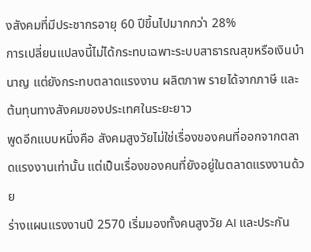งสังคมที่มีประชากรอายุ 60 ปีขึ้นไปมากกว่า 28%
การเปลี่ยนแปลงนี้ไม่ได้กระทบเฉพาะระบบสาธารณสุขหรือเงินบำนาญ แต่ยังกระทบตลาดแรงงาน ผลิตภาพ รายได้จากภาษี และต้นทุนทางสังคมของประเทศในระยะยาว
พูดอีกแบบหนึ่งคือ สังคมสูงวัยไม่ใช่เรื่องของคนที่ออกจากตลาดแรงงานเท่านั้น แต่เป็นเรื่องของคนที่ยังอยู่ในตลาดแรงงานด้วย
ร่างแผนแรงงานปี 2570 เริ่มมองทั้งคนสูงวัย AI และประกัน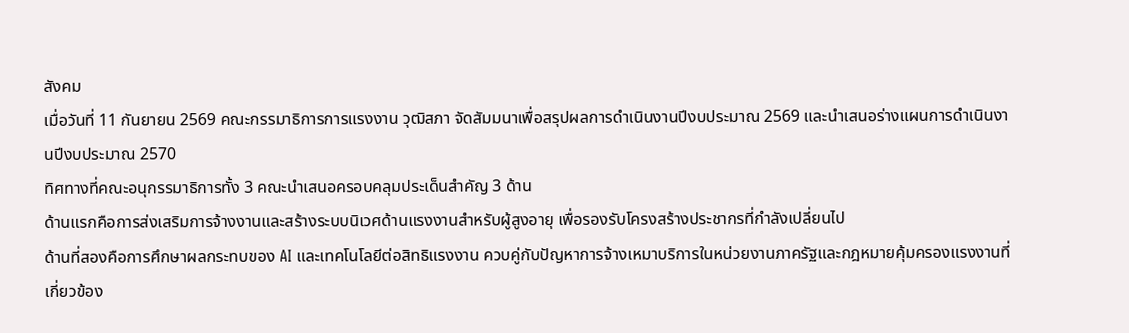สังคม
เมื่อวันที่ 11 กันยายน 2569 คณะกรรมาธิการการแรงงาน วุฒิสภา จัดสัมมนาเพื่อสรุปผลการดำเนินงานปีงบประมาณ 2569 และนำเสนอร่างแผนการดำเนินงานปีงบประมาณ 2570
ทิศทางที่คณะอนุกรรมาธิการทั้ง 3 คณะนำเสนอครอบคลุมประเด็นสำคัญ 3 ด้าน
ด้านแรกคือการส่งเสริมการจ้างงานและสร้างระบบนิเวศด้านแรงงานสำหรับผู้สูงอายุ เพื่อรองรับโครงสร้างประชากรที่กำลังเปลี่ยนไป
ด้านที่สองคือการศึกษาผลกระทบของ AI และเทคโนโลยีต่อสิทธิแรงงาน ควบคู่กับปัญหาการจ้างเหมาบริการในหน่วยงานภาครัฐและกฎหมายคุ้มครองแรงงานที่เกี่ยวข้อง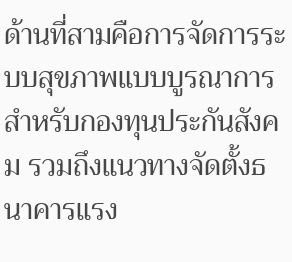ด้านที่สามคือการจัดการระบบสุขภาพแบบบูรณาการสำหรับกองทุนประกันสังคม รวมถึงแนวทางจัดตั้งธนาคารแรง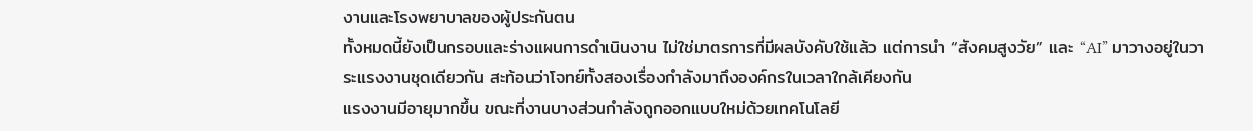งานและโรงพยาบาลของผู้ประกันตน
ทั้งหมดนี้ยังเป็นกรอบและร่างแผนการดำเนินงาน ไม่ใช่มาตรการที่มีผลบังคับใช้แล้ว แต่การนำ “สังคมสูงวัย” และ “AI” มาวางอยู่ในวาระแรงงานชุดเดียวกัน สะท้อนว่าโจทย์ทั้งสองเรื่องกำลังมาถึงองค์กรในเวลาใกล้เคียงกัน
แรงงานมีอายุมากขึ้น ขณะที่งานบางส่วนกำลังถูกออกแบบใหม่ด้วยเทคโนโลยี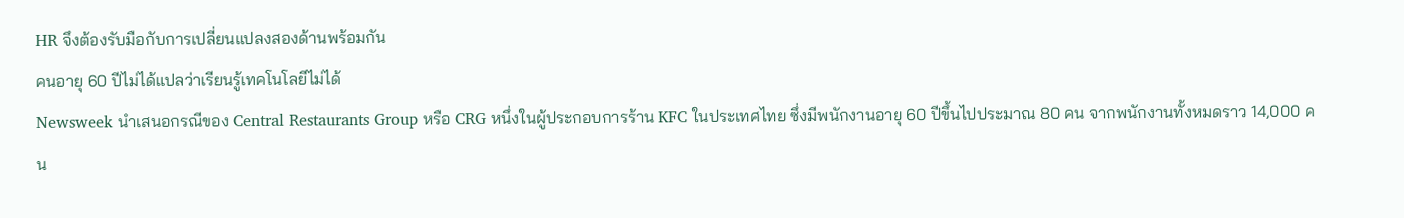HR จึงต้องรับมือกับการเปลี่ยนแปลงสองด้านพร้อมกัน
คนอายุ 60 ปีไม่ได้แปลว่าเรียนรู้เทคโนโลยีไม่ได้
Newsweek นำเสนอกรณีของ Central Restaurants Group หรือ CRG หนึ่งในผู้ประกอบการร้าน KFC ในประเทศไทย ซึ่งมีพนักงานอายุ 60 ปีขึ้นไปประมาณ 80 คน จากพนักงานทั้งหมดราว 14,000 คน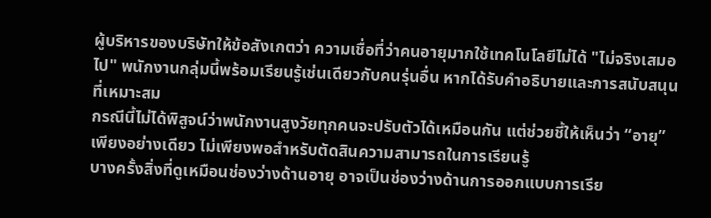ผู้บริหารของบริษัทให้ข้อสังเกตว่า ความเชื่อที่ว่าคนอายุมากใช้เทคโนโลยีไม่ได้ "ไม่จริงเสมอไป" พนักงานกลุ่มนี้พร้อมเรียนรู้เช่นเดียวกับคนรุ่นอื่น หากได้รับคำอธิบายและการสนับสนุนที่เหมาะสม
กรณีนี้ไม่ได้พิสูจน์ว่าพนักงานสูงวัยทุกคนจะปรับตัวได้เหมือนกัน แต่ช่วยชี้ให้เห็นว่า “อายุ” เพียงอย่างเดียว ไม่เพียงพอสำหรับตัดสินความสามารถในการเรียนรู้
บางครั้งสิ่งที่ดูเหมือนช่องว่างด้านอายุ อาจเป็นช่องว่างด้านการออกแบบการเรีย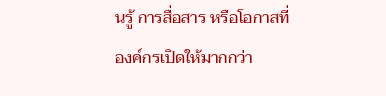นรู้ การสื่อสาร หรือโอกาสที่องค์กรเปิดให้มากกว่า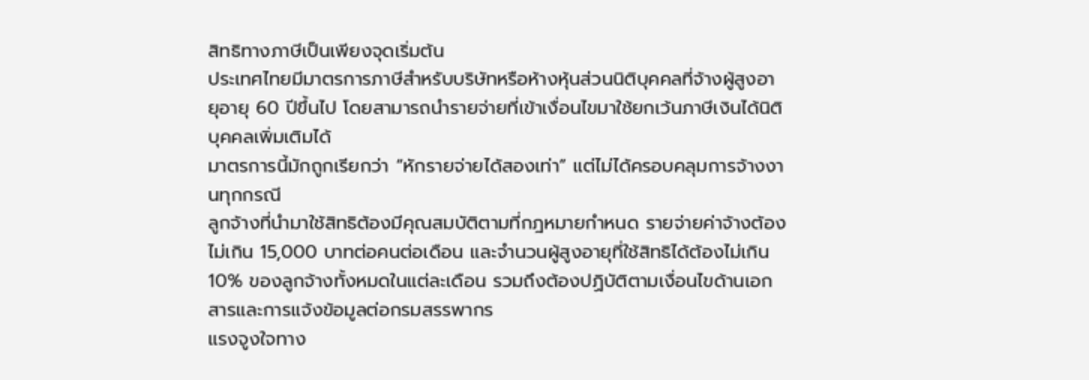สิทธิทางภาษีเป็นเพียงจุดเริ่มต้น
ประเทศไทยมีมาตรการภาษีสำหรับบริษัทหรือห้างหุ้นส่วนนิติบุคคลที่จ้างผู้สูงอายุอายุ 60 ปีขึ้นไป โดยสามารถนำรายจ่ายที่เข้าเงื่อนไขมาใช้ยกเว้นภาษีเงินได้นิติบุคคลเพิ่มเติมได้
มาตรการนี้มักถูกเรียกว่า “หักรายจ่ายได้สองเท่า” แต่ไม่ได้ครอบคลุมการจ้างงานทุกกรณี
ลูกจ้างที่นำมาใช้สิทธิต้องมีคุณสมบัติตามที่กฎหมายกำหนด รายจ่ายค่าจ้างต้องไม่เกิน 15,000 บาทต่อคนต่อเดือน และจำนวนผู้สูงอายุที่ใช้สิทธิได้ต้องไม่เกิน 10% ของลูกจ้างทั้งหมดในแต่ละเดือน รวมถึงต้องปฏิบัติตามเงื่อนไขด้านเอกสารและการแจ้งข้อมูลต่อกรมสรรพากร
แรงจูงใจทาง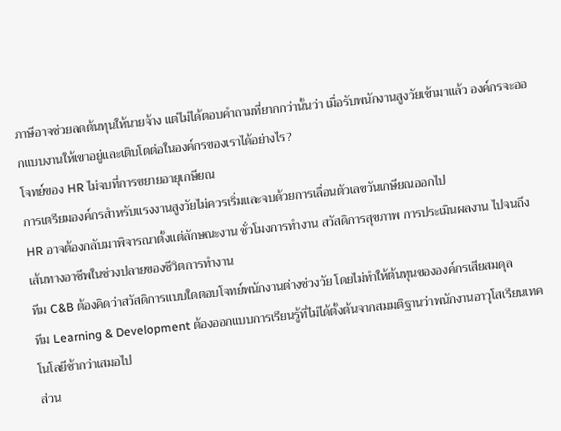ภาษีอาจช่วยลดต้นทุนให้นายจ้าง แต่ไม่ได้ตอบคำถามที่ยากกว่านั้นว่า เมื่อรับพนักงานสูงวัยเข้ามาแล้ว องค์กรจะออกแบบงานให้เขาอยู่และเติบโตต่อในองค์กรของเราได้อย่างไร?
โจทย์ของ HR ไม่จบที่การขยายอายุเกษียณ
การเตรียมองค์กรสำหรับแรงงานสูงวัยไม่ควรเริ่มและจบด้วยการเลื่อนตัวเลขวันเกษียณออกไป
HR อาจต้องกลับมาพิจารณาตั้งแต่ลักษณะงาน ชั่วโมงการทำงาน สวัสดิการสุขภาพ การประเมินผลงาน ไปจนถึงเส้นทางอาชีพในช่วงปลายของชีวิตการทำงาน
ทีม C&B ต้องคิดว่าสวัสดิการแบบใดตอบโจทย์พนักงานต่างช่วงวัย โดยไม่ทำให้ต้นทุนขององค์กรเสียสมดุล
ทีม Learning & Development ต้องออกแบบการเรียนรู้ที่ไม่ได้ตั้งต้นจากสมมติฐานว่าพนักงานอาวุโสเรียนเทคโนโลยีช้ากว่าเสมอไป
ส่วน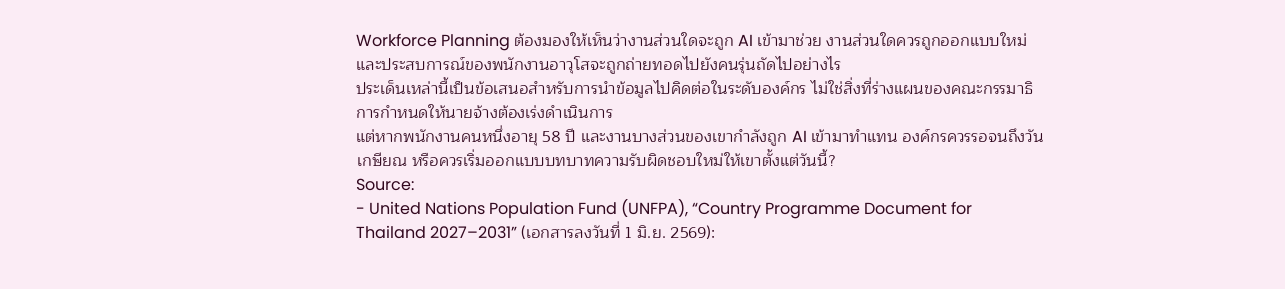Workforce Planning ต้องมองให้เห็นว่างานส่วนใดจะถูก AI เข้ามาช่วย งานส่วนใดควรถูกออกแบบใหม่ และประสบการณ์ของพนักงานอาวุโสจะถูกถ่ายทอดไปยังคนรุ่นถัดไปอย่างไร
ประเด็นเหล่านี้เป็นข้อเสนอสำหรับการนำข้อมูลไปคิดต่อในระดับองค์กร ไม่ใช่สิ่งที่ร่างแผนของคณะกรรมาธิการกำหนดให้นายจ้างต้องเร่งดำเนินการ
แต่หากพนักงานคนหนึ่งอายุ 58 ปี และงานบางส่วนของเขากำลังถูก AI เข้ามาทำแทน องค์กรควรรอจนถึงวันเกษียณ หรือควรเริ่มออกแบบบทบาทความรับผิดชอบใหม่ให้เขาตั้งแต่วันนี้?
Source:
- United Nations Population Fund (UNFPA), “Country Programme Document for Thailand 2027–2031” (เอกสารลงวันที่ 1 มิ.ย. 2569):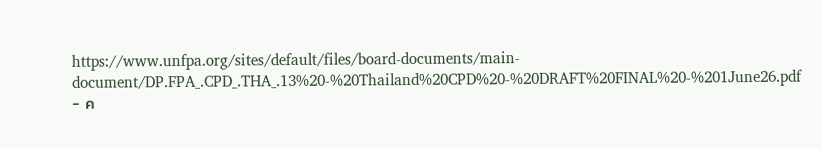https://www.unfpa.org/sites/default/files/board-documents/main-document/DP.FPA_.CPD_.THA_.13%20-%20Thailand%20CPD%20-%20DRAFT%20FINAL%20-%201June26.pdf
- ค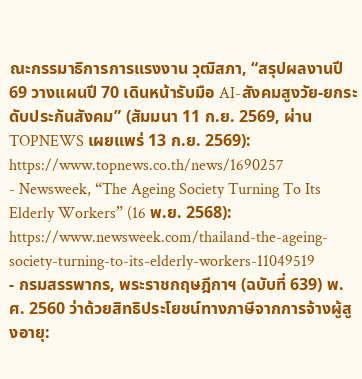ณะกรรมาธิการการแรงงาน วุฒิสภา, “สรุปผลงานปี 69 วางแผนปี 70 เดินหน้ารับมือ AI-สังคมสูงวัย-ยกระดับประกันสังคม” (สัมมนา 11 ก.ย. 2569, ผ่าน TOPNEWS เผยแพร่ 13 ก.ย. 2569): https://www.topnews.co.th/news/1690257
- Newsweek, “The Ageing Society Turning To Its Elderly Workers” (16 พ.ย. 2568): https://www.newsweek.com/thailand-the-ageing-society-turning-to-its-elderly-workers-11049519
- กรมสรรพากร, พระราชกฤษฎีกาฯ (ฉบับที่ 639) พ.ศ. 2560 ว่าด้วยสิทธิประโยชน์ทางภาษีจากการจ้างผู้สูงอายุ: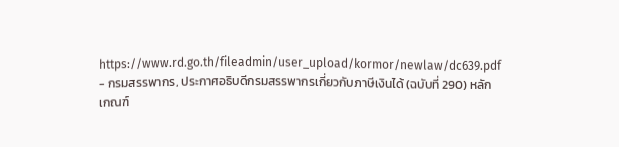https://www.rd.go.th/fileadmin/user_upload/kormor/newlaw/dc639.pdf
- กรมสรรพากร, ประกาศอธิบดีกรมสรรพากรเกี่ยวกับภาษีเงินได้ (ฉบับที่ 290) หลักเกณฑ์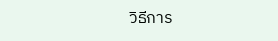วิธีการ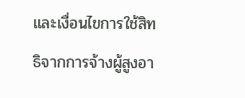และเงื่อนไขการใช้สิทธิจากการจ้างผู้สูงอา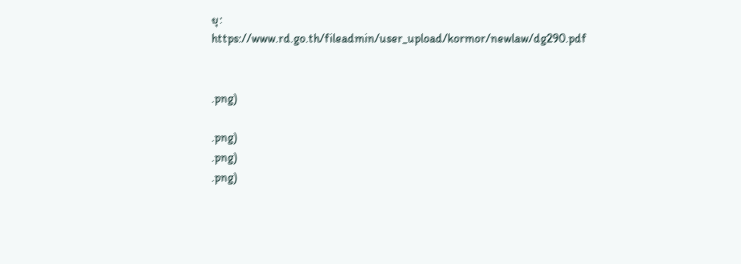ยุ: https://www.rd.go.th/fileadmin/user_upload/kormor/newlaw/dg290.pdf


.png)

.png)
.png)
.png)